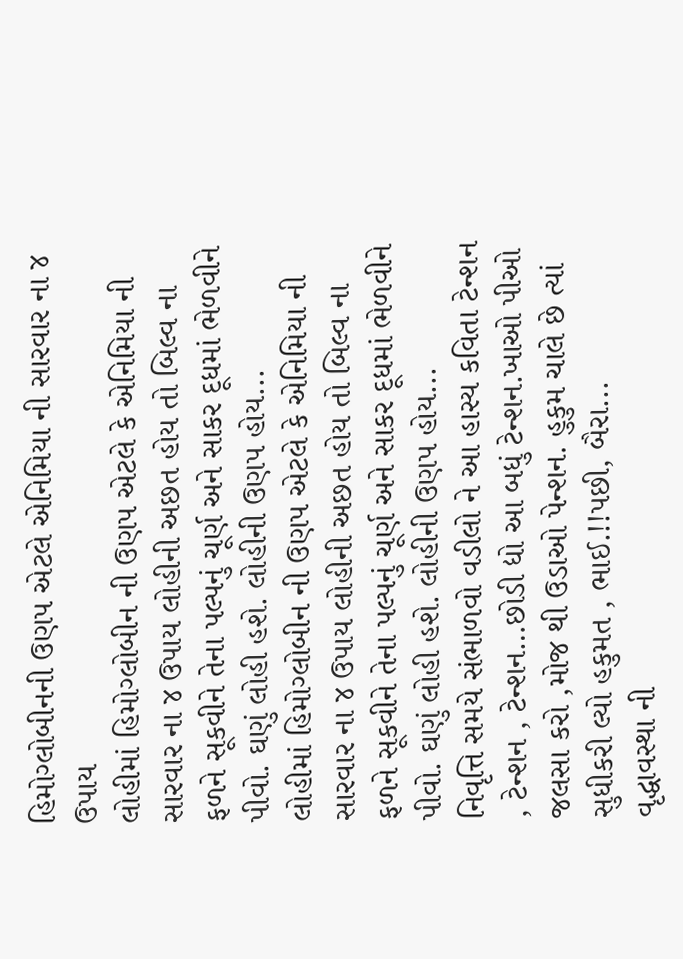હિમોગ્લોબીનની ઉણપ એટલે એનિમિયા ની સારવાર ના ૪ ઉપાય
લોહીમાં હિમોગ્લોબીન ની ઉણપ એટલે કે એનિમિયા ની સારવાર ના ૪ ઉપાય લોહીની અછત હોય તો બિલ્વ ના ફળને સૂકવીને તેના પલ્પનું ચૂર્ણ અને સાકર દૂધમાં ભેળવીને પીવો. ઘણું લોહી હશે. લોહીની ઉણપ હોય...
લોહીમાં હિમોગ્લોબીન ની ઉણપ એટલે કે એનિમિયા ની સારવાર ના ૪ ઉપાય લોહીની અછત હોય તો બિલ્વ ના ફળને સૂકવીને તેના પલ્પનું ચૂર્ણ અને સાકર દૂધમાં ભેળવીને પીવો. ઘણું લોહી હશે. લોહીની ઉણપ હોય...
નિવૃત્તિ સમયે સંભાળવો વડીલો ને આ હાસ્ય કવિતા ટેન્શન , ટેન્શન , ટેન્શન…છોડી દ્યો આ બધું ટેન્શન.ખાઓ પીઓ જલસા કરો ,મોજ થી ઉડાઓ પેન્શન. હુકુમ ચાલે છે ત્યાં સુધીકરી લ્યો હકુમત , ભાઈ.!!પછી, બૈરા...
વૃદ્ધાવસ્થા ની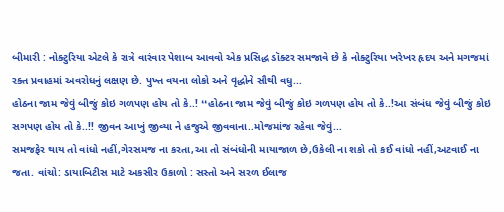બીમારી : નોક્ટુરિયા એટલે કે રાત્રે વારંવાર પેશાબ આવવો એક પ્રસિદ્ધ ડૉક્ટર સમજાવે છે કે નોક્ટુરિયા ખરેખર હૃદય અને મગજમાં રક્ત પ્રવાહમાં અવરોધનું લક્ષણ છે. પુખ્ત વયના લોકો અને વૃદ્ધોને સૌથી વધુ...
હોઠના જામ જેવું બીજું કોઇ ગળપણ હોય તો કે..! ❛❛હોઠના જામ જેવું બીજું કોઇ ગળપણ હોય તો કે..!આ સંબંધ જેવું બીજું કોઇ સગપણ હોય તો કે..!! જીવન આખું જીવ્યા ને હજુએ જીવવાના..મોજમાંજ રહેવા જેવું...
સમજફેર થાય તો વાંધો નહીં,ગેરસમજ ના કરતા,આ તો સંબંધોની માયાજાળ છે,ઉકેલી ના શકો તો કઈ વાંધો નહીં,અટવાઈ ના જતા. વાંચો: ડાયાબિટીસ માટે અકસીર ઉકાળો : સસ્તો અને સરળ ઈલાજ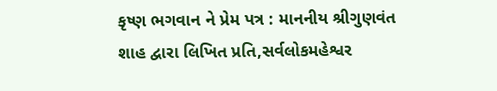કૃષ્ણ ભગવાન ને પ્રેમ પત્ર : માનનીય શ્રીગુણવંત શાહ દ્વારા લિખિત પ્રતિ,સર્વલોકમહેશ્વર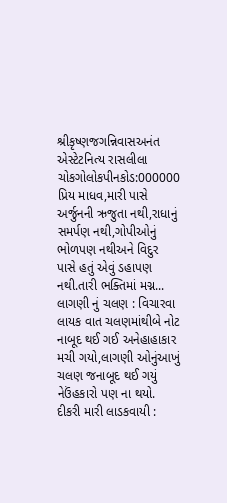શ્રીકૃષ્ણજગન્નિવાસઅનંત એસ્ટેટનિત્ય રાસલીલા ચોકગોલોકપીનકોડ:000000 પ્રિય માધવ,મારી પાસે અર્જુનની ઋજુતા નથી,રાધાનું સમર્પણ નથી,ગોપીઓનું ભોળપણ નથીઅને વિદુર પાસે હતું એવું ડહાપણ નથી.તારી ભક્તિમાં મગ્ન...
લાગણી નું ચલણ : વિચારવા લાયક વાત ચલણમાંથીબે નોટ નાબૂદ થઈ ગઈ અનેહાહાકાર મચી ગયો,લાગણી ઓનુંઆખું ચલણ જનાબૂદ થઈ ગયું નેઉંહકારો પણ ના થયો. દીકરી મારી લાડકવાયી :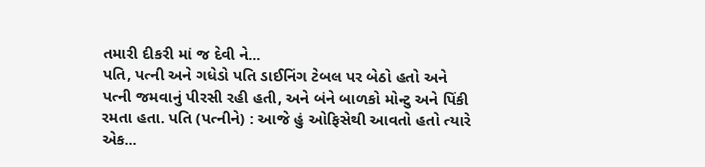તમારી દીકરી માં જ દેવી ને...
પતિ, પત્ની અને ગધેડો પતિ ડાઈનિંગ ટેબલ પર બેઠો હતો અને પત્ની જમવાનું પીરસી રહી હતી, અને બંને બાળકો મોન્ટુ અને પિંકી રમતા હતા. પતિ (પત્નીને) : આજે હું ઓફિસેથી આવતો હતો ત્યારે એક...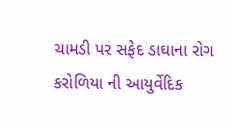ચામડી પર સફેદ ડાઘાના રોગ કરોળિયા ની આયુર્વેદિક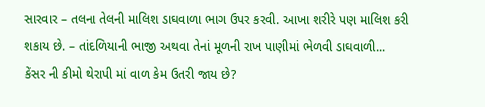સારવાર – તલના તેલની માલિશ ડાઘવાળા ભાગ ઉપર કરવી. આખા શરીરે પણ માલિશ કરી શકાય છે. – તાંદળિયાની ભાજી અથવા તેનાં મૂળની રાખ પાણીમાં ભેળવી ડાઘવાળી...
કેંસર ની કીમો થેરાપી માં વાળ કેમ ઉતરી જાય છે?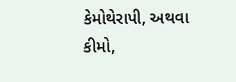કેમોથેરાપી, અથવા કીમો,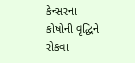કેન્સરના કોષોની વૃદ્ધિને રોકવા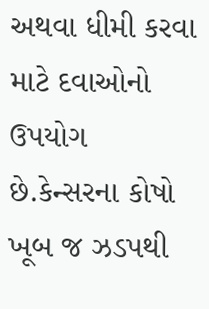અથવા ધીમી કરવા માટે દવાઓનો ઉપયોગ છે.કેન્સરના કોષો ખૂબ જ ઝડપથી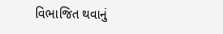વિભાજિત થવાનું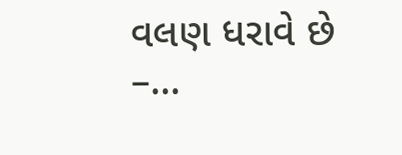વલણ ધરાવે છે –...